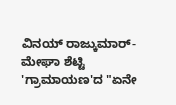ವಿನಯ್ ರಾಜ್ಕುಮಾರ್-ಮೇಘಾ ಶೆಟ್ಟಿ 'ಗ್ರಾಮಾಯಣ'ದ "ಏನೇ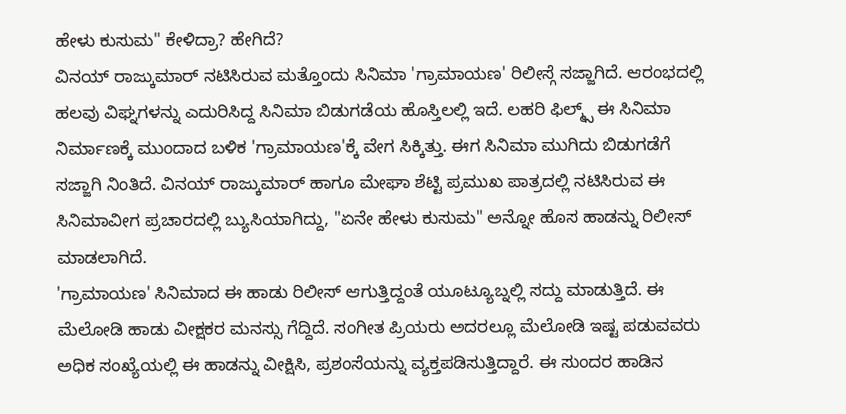ಹೇಳು ಕುಸುಮ" ಕೇಳಿದ್ರಾ? ಹೇಗಿದೆ?
ವಿನಯ್ ರಾಜ್ಕುಮಾರ್ ನಟಿಸಿರುವ ಮತ್ತೊಂದು ಸಿನಿಮಾ 'ಗ್ರಾಮಾಯಣ' ರಿಲೀಸ್ಗೆ ಸಜ್ಜಾಗಿದೆ. ಆರಂಭದಲ್ಲಿ ಹಲವು ವಿಘ್ನಗಳನ್ನು ಎದುರಿಸಿದ್ದ ಸಿನಿಮಾ ಬಿಡುಗಡೆಯ ಹೊಸ್ತಿಲಲ್ಲಿ ಇದೆ. ಲಹರಿ ಫಿಲ್ಮ್ಸ್ ಈ ಸಿನಿಮಾ ನಿರ್ಮಾಣಕ್ಕೆ ಮುಂದಾದ ಬಳಿಕ 'ಗ್ರಾಮಾಯಣ'ಕ್ಕೆ ವೇಗ ಸಿಕ್ಕಿತ್ತು. ಈಗ ಸಿನಿಮಾ ಮುಗಿದು ಬಿಡುಗಡೆಗೆ ಸಜ್ಜಾಗಿ ನಿಂತಿದೆ. ವಿನಯ್ ರಾಜ್ಕುಮಾರ್ ಹಾಗೂ ಮೇಘಾ ಶೆಟ್ಟಿ ಪ್ರಮುಖ ಪಾತ್ರದಲ್ಲಿ ನಟಿಸಿರುವ ಈ ಸಿನಿಮಾವೀಗ ಪ್ರಚಾರದಲ್ಲಿ ಬ್ಯುಸಿಯಾಗಿದ್ದು, "ಏನೇ ಹೇಳು ಕುಸುಮ" ಅನ್ನೋ ಹೊಸ ಹಾಡನ್ನು ರಿಲೀಸ್ ಮಾಡಲಾಗಿದೆ.
'ಗ್ರಾಮಾಯಣ' ಸಿನಿಮಾದ ಈ ಹಾಡು ರಿಲೀಸ್ ಆಗುತ್ತಿದ್ದಂತೆ ಯೂಟ್ಯೂಬ್ನಲ್ಲಿ ಸದ್ದು ಮಾಡುತ್ತಿದೆ. ಈ ಮೆಲೋಡಿ ಹಾಡು ವೀಕ್ಷಕರ ಮನಸ್ಸು ಗೆದ್ದಿದೆ. ಸಂಗೀತ ಪ್ರಿಯರು ಅದರಲ್ಲೂ ಮೆಲೋಡಿ ಇಷ್ಟ ಪಡುವವರು ಅಧಿಕ ಸಂಖ್ಯೆಯಲ್ಲಿ ಈ ಹಾಡನ್ನು ವೀಕ್ಷಿಸಿ, ಪ್ರಶಂಸೆಯನ್ನು ವ್ಯಕ್ತಪಡಿಸುತ್ತಿದ್ದಾರೆ. ಈ ಸುಂದರ ಹಾಡಿನ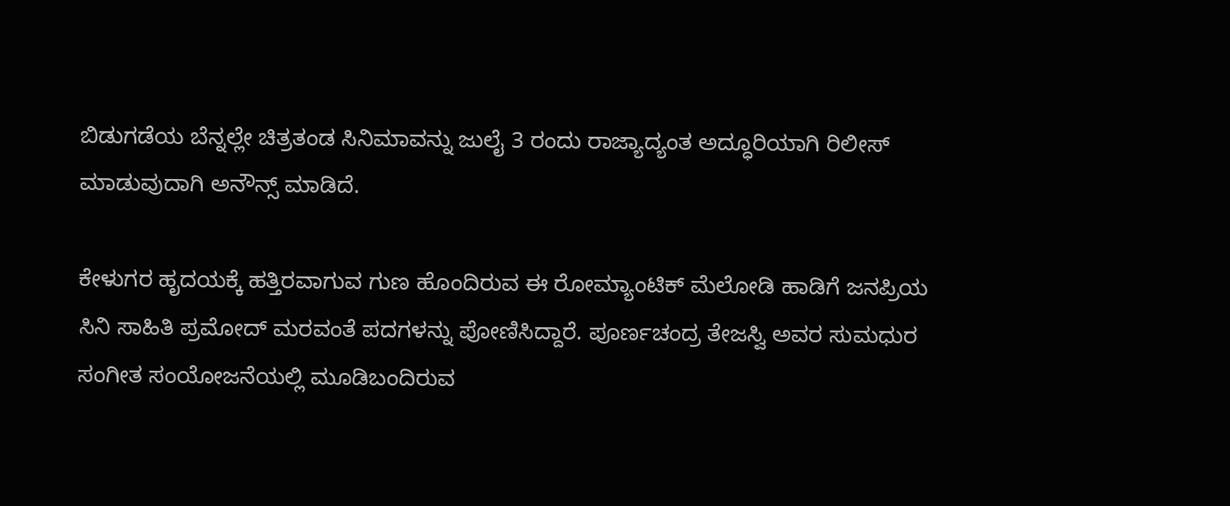ಬಿಡುಗಡೆಯ ಬೆನ್ನಲ್ಲೇ ಚಿತ್ರತಂಡ ಸಿನಿಮಾವನ್ನು ಜುಲೈ 3 ರಂದು ರಾಜ್ಯಾದ್ಯಂತ ಅದ್ಧೂರಿಯಾಗಿ ರಿಲೀಸ್ ಮಾಡುವುದಾಗಿ ಅನೌನ್ಸ್ ಮಾಡಿದೆ.

ಕೇಳುಗರ ಹೃದಯಕ್ಕೆ ಹತ್ತಿರವಾಗುವ ಗುಣ ಹೊಂದಿರುವ ಈ ರೋಮ್ಯಾಂಟಿಕ್ ಮೆಲೋಡಿ ಹಾಡಿಗೆ ಜನಪ್ರಿಯ ಸಿನಿ ಸಾಹಿತಿ ಪ್ರಮೋದ್ ಮರವಂತೆ ಪದಗಳನ್ನು ಪೋಣಿಸಿದ್ದಾರೆ. ಪೂರ್ಣಚಂದ್ರ ತೇಜಸ್ವಿ ಅವರ ಸುಮಧುರ ಸಂಗೀತ ಸಂಯೋಜನೆಯಲ್ಲಿ ಮೂಡಿಬಂದಿರುವ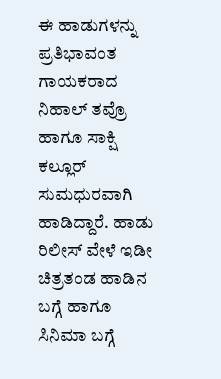ಈ ಹಾಡುಗಳನ್ನು ಪ್ರತಿಭಾವಂತ ಗಾಯಕರಾದ ನಿಹಾಲ್ ತವ್ರೊ ಹಾಗೂ ಸಾಕ್ಷಿ ಕಲ್ಲೂರ್ ಸುಮಧುರವಾಗಿ ಹಾಡಿದ್ದಾರೆ. ಹಾಡು ರಿಲೀಸ್ ವೇಳೆ ಇಡೀ ಚಿತ್ರತಂಡ ಹಾಡಿನ ಬಗ್ಗೆ ಹಾಗೂ ಸಿನಿಮಾ ಬಗ್ಗೆ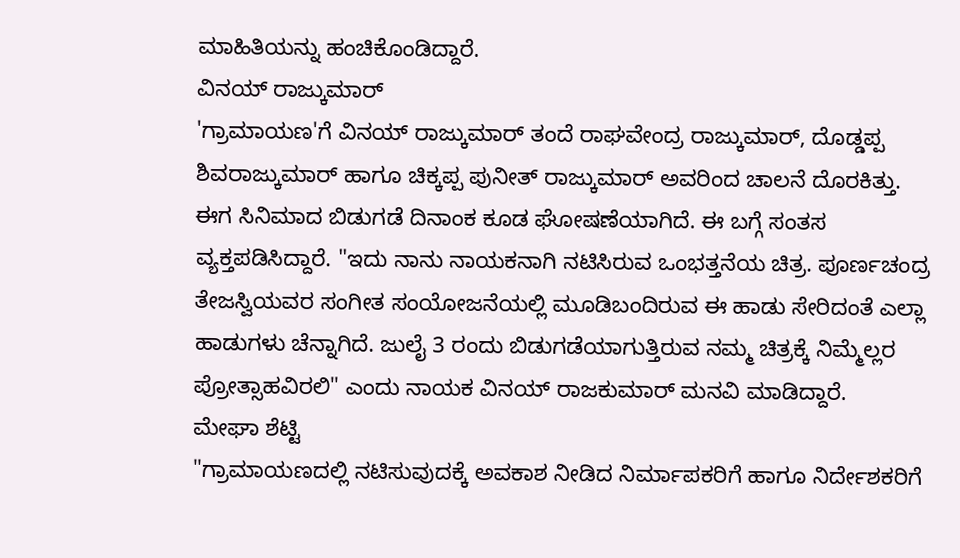ಮಾಹಿತಿಯನ್ನು ಹಂಚಿಕೊಂಡಿದ್ದಾರೆ.
ವಿನಯ್ ರಾಜ್ಕುಮಾರ್
'ಗ್ರಾಮಾಯಣ'ಗೆ ವಿನಯ್ ರಾಜ್ಕುಮಾರ್ ತಂದೆ ರಾಘವೇಂದ್ರ ರಾಜ್ಕುಮಾರ್, ದೊಡ್ಡಪ್ಪ ಶಿವರಾಜ್ಕುಮಾರ್ ಹಾಗೂ ಚಿಕ್ಕಪ್ಪ ಪುನೀತ್ ರಾಜ್ಕುಮಾರ್ ಅವರಿಂದ ಚಾಲನೆ ದೊರಕಿತ್ತು. ಈಗ ಸಿನಿಮಾದ ಬಿಡುಗಡೆ ದಿನಾಂಕ ಕೂಡ ಘೋಷಣೆಯಾಗಿದೆ. ಈ ಬಗ್ಗೆ ಸಂತಸ ವ್ಯಕ್ತಪಡಿಸಿದ್ದಾರೆ. "ಇದು ನಾನು ನಾಯಕನಾಗಿ ನಟಿಸಿರುವ ಒಂಭತ್ತನೆಯ ಚಿತ್ರ. ಪೂರ್ಣಚಂದ್ರ ತೇಜಸ್ವಿಯವರ ಸಂಗೀತ ಸಂಯೋಜನೆಯಲ್ಲಿ ಮೂಡಿಬಂದಿರುವ ಈ ಹಾಡು ಸೇರಿದಂತೆ ಎಲ್ಲಾ ಹಾಡುಗಳು ಚೆನ್ನಾಗಿದೆ. ಜುಲೈ 3 ರಂದು ಬಿಡುಗಡೆಯಾಗುತ್ತಿರುವ ನಮ್ಮ ಚಿತ್ರಕ್ಕೆ ನಿಮ್ಮೆಲ್ಲರ ಪ್ರೋತ್ಸಾಹವಿರಲಿ" ಎಂದು ನಾಯಕ ವಿನಯ್ ರಾಜಕುಮಾರ್ ಮನವಿ ಮಾಡಿದ್ದಾರೆ.
ಮೇಘಾ ಶೆಟ್ಟಿ
"ಗ್ರಾಮಾಯಣದಲ್ಲಿ ನಟಿಸುವುದಕ್ಕೆ ಅವಕಾಶ ನೀಡಿದ ನಿರ್ಮಾಪಕರಿಗೆ ಹಾಗೂ ನಿರ್ದೇಶಕರಿಗೆ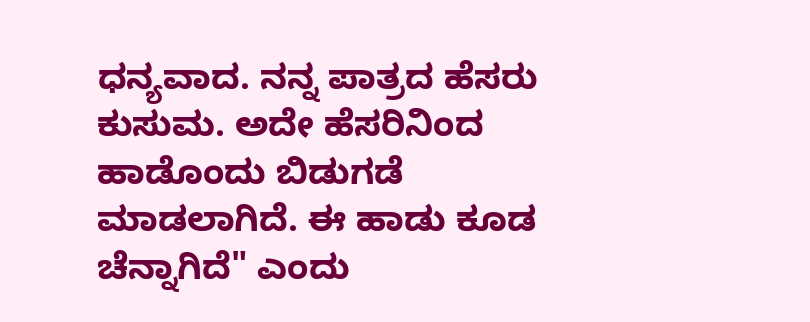ಧನ್ಯವಾದ. ನನ್ನ ಪಾತ್ರದ ಹೆಸರು ಕುಸುಮ. ಅದೇ ಹೆಸರಿನಿಂದ ಹಾಡೊಂದು ಬಿಡುಗಡೆ ಮಾಡಲಾಗಿದೆ. ಈ ಹಾಡು ಕೂಡ ಚೆನ್ನಾಗಿದೆ" ಎಂದು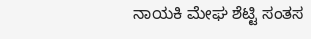ನಾಯಕಿ ಮೇಘ ಶೆಟ್ಟಿ ಸಂತಸ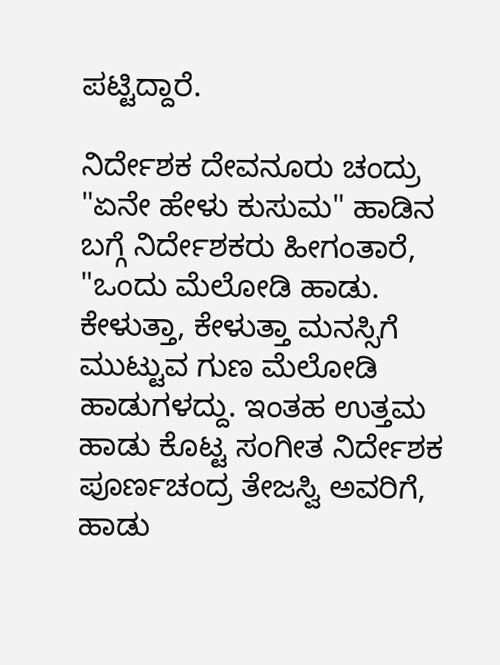ಪಟ್ಟಿದ್ದಾರೆ.

ನಿರ್ದೇಶಕ ದೇವನೂರು ಚಂದ್ರು
"ಏನೇ ಹೇಳು ಕುಸುಮ" ಹಾಡಿನ ಬಗ್ಗೆ ನಿರ್ದೇಶಕರು ಹೀಗಂತಾರೆ, "ಒಂದು ಮೆಲೋಡಿ ಹಾಡು. ಕೇಳುತ್ತಾ, ಕೇಳುತ್ತಾ ಮನಸ್ಸಿಗೆ ಮುಟ್ಟುವ ಗುಣ ಮೆಲೋಡಿ ಹಾಡುಗಳದ್ದು. ಇಂತಹ ಉತ್ತಮ ಹಾಡು ಕೊಟ್ಟ ಸಂಗೀತ ನಿರ್ದೇಶಕ ಪೂರ್ಣಚಂದ್ರ ತೇಜಸ್ವಿ ಅವರಿಗೆ, ಹಾಡು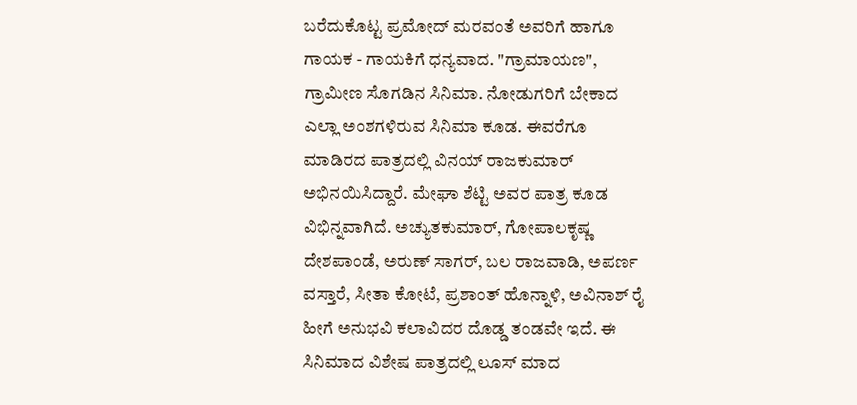ಬರೆದುಕೊಟ್ಟ ಪ್ರಮೋದ್ ಮರವಂತೆ ಅವರಿಗೆ ಹಾಗೂ ಗಾಯಕ - ಗಾಯಕಿಗೆ ಧನ್ಯವಾದ. "ಗ್ರಾಮಾಯಣ", ಗ್ರಾಮೀಣ ಸೊಗಡಿನ ಸಿನಿಮಾ. ನೋಡುಗರಿಗೆ ಬೇಕಾದ ಎಲ್ಲಾ ಅಂಶಗಳಿರುವ ಸಿನಿಮಾ ಕೂಡ. ಈವರೆಗೂ ಮಾಡಿರದ ಪಾತ್ರದಲ್ಲಿ ವಿನಯ್ ರಾಜಕುಮಾರ್ ಅಭಿನಯಿಸಿದ್ದಾರೆ. ಮೇಘಾ ಶೆಟ್ಟಿ ಅವರ ಪಾತ್ರ ಕೂಡ ವಿಭಿನ್ನವಾಗಿದೆ. ಅಚ್ಯುತಕುಮಾರ್, ಗೋಪಾಲಕೃಷ್ಣ ದೇಶಪಾಂಡೆ, ಅರುಣ್ ಸಾಗರ್, ಬಲ ರಾಜವಾಡಿ, ಅಪರ್ಣ ವಸ್ತಾರೆ, ಸೀತಾ ಕೋಟೆ, ಪ್ರಶಾಂತ್ ಹೊನ್ನಾಳಿ, ಅವಿನಾಶ್ ರೈ ಹೀಗೆ ಅನುಭವಿ ಕಲಾವಿದರ ದೊಡ್ಡ ತಂಡವೇ ಇದೆ. ಈ ಸಿನಿಮಾದ ವಿಶೇಷ ಪಾತ್ರದಲ್ಲಿ ಲೂಸ್ ಮಾದ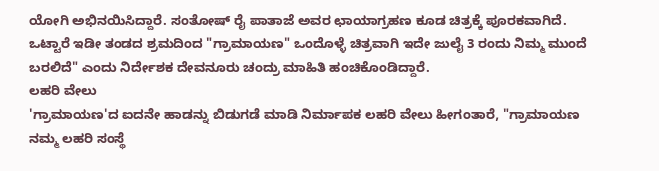ಯೋಗಿ ಅಭಿನಯಿಸಿದ್ದಾರೆ. ಸಂತೋಷ್ ರೈ ಪಾತಾಜೆ ಅವರ ಛಾಯಾಗ್ರಹಣ ಕೂಡ ಚಿತ್ರಕ್ಕೆ ಪೂರಕವಾಗಿದೆ. ಒಟ್ಟಾರೆ ಇಡೀ ತಂಡದ ಶ್ರಮದಿಂದ "ಗ್ರಾಮಾಯಣ" ಒಂದೊಳ್ಳೆ ಚಿತ್ರವಾಗಿ ಇದೇ ಜುಲೈ 3 ರಂದು ನಿಮ್ಮ ಮುಂದೆ ಬರಲಿದೆ" ಎಂದು ನಿರ್ದೇಶಕ ದೇವನೂರು ಚಂದ್ರು ಮಾಹಿತಿ ಹಂಚಿಕೊಂಡಿದ್ದಾರೆ.
ಲಹರಿ ವೇಲು
'ಗ್ರಾಮಾಯಣ'ದ ಐದನೇ ಹಾಡನ್ನು ಬಿಡುಗಡೆ ಮಾಡಿ ನಿರ್ಮಾಪಕ ಲಹರಿ ವೇಲು ಹೀಗಂತಾರೆ, "ಗ್ರಾಮಾಯಣ ನಮ್ಮ ಲಹರಿ ಸಂಸ್ಥೆ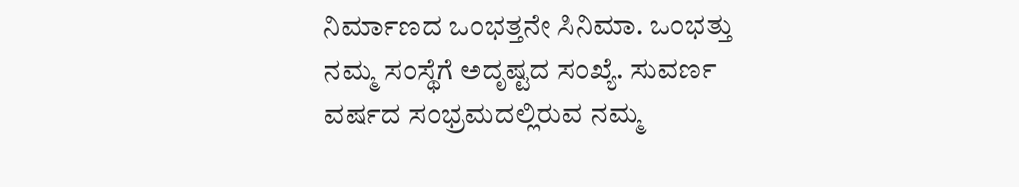ನಿರ್ಮಾಣದ ಒಂಭತ್ತನೇ ಸಿನಿಮಾ. ಒಂಭತ್ತು ನಮ್ಮ ಸಂಸ್ಥೆಗೆ ಅದೃಷ್ಟದ ಸಂಖ್ಯೆ. ಸುವರ್ಣ ವರ್ಷದ ಸಂಭ್ರಮದಲ್ಲಿರುವ ನಮ್ಮ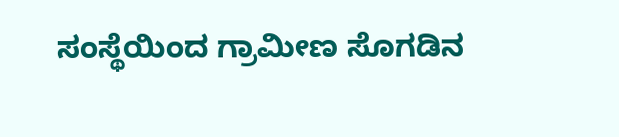ಸಂಸ್ಥೆಯಿಂದ ಗ್ರಾಮೀಣ ಸೊಗಡಿನ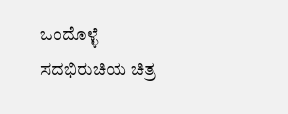ಒಂದೊಳ್ಳೆ ಸದಭಿರುಚಿಯ ಚಿತ್ರ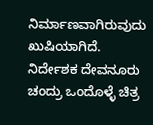ನಿರ್ಮಾಣವಾಗಿರುವುದು ಖುಷಿಯಾಗಿದೆ. ನಿರ್ದೇಶಕ ದೇವನೂರು ಚಂದ್ರು ಒಂದೊಳ್ಳೆ ಚಿತ್ರ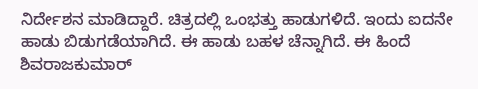ನಿರ್ದೇಶನ ಮಾಡಿದ್ದಾರೆ. ಚಿತ್ರದಲ್ಲಿ ಒಂಭತ್ತು ಹಾಡುಗಳಿದೆ. ಇಂದು ಐದನೇ ಹಾಡು ಬಿಡುಗಡೆಯಾಗಿದೆ. ಈ ಹಾಡು ಬಹಳ ಚೆನ್ನಾಗಿದೆ. ಈ ಹಿಂದೆ ಶಿವರಾಜಕುಮಾರ್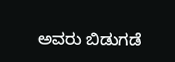ಅವರು ಬಿಡುಗಡೆ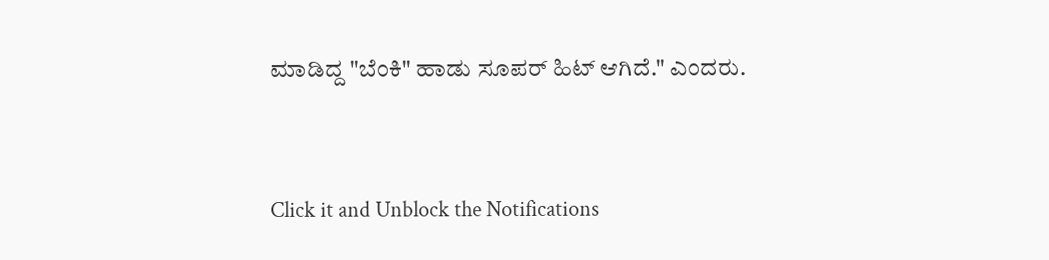ಮಾಡಿದ್ದ "ಬೆಂಕಿ" ಹಾಡು ಸೂಪರ್ ಹಿಟ್ ಆಗಿದೆ." ಎಂದರು.


Click it and Unblock the Notifications